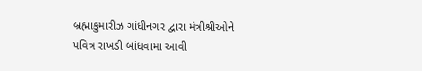બ્રહ્માકુમારીઝ ગાંધીનગર દ્વારા મંત્રીશ્રીઓને પવિત્ર રાખડી બાંધવામા આવી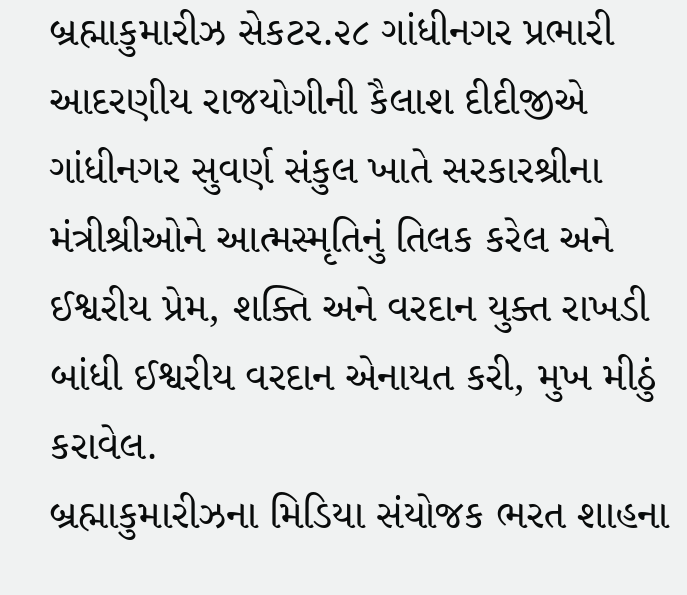બ્રહ્માકુમારીઝ સેકટર.૨૮ ગાંધીનગર પ્રભારી આદરણીય રાજયોગીની કૈલાશ દીદીજીએ ગાંધીનગર સુવર્ણ સંકુલ ખાતે સરકારશ્રીના મંત્રીશ્રીઓને આત્મસ્મૃતિનું તિલક કરેલ અને ઈશ્વરીય પ્રેમ, શક્તિ અને વરદાન યુક્ત રાખડી બાંધી ઈશ્વરીય વરદાન એનાયત કરી, મુખ મીઠું કરાવેલ.
બ્રહ્માકુમારીઝના મિડિયા સંયોજક ભરત શાહના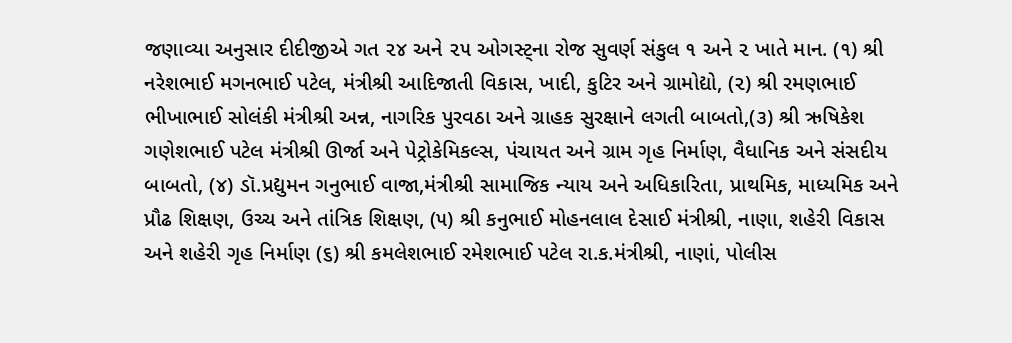જણાવ્યા અનુસાર દીદીજીએ ગત ૨૪ અને ૨૫ ઓગસ્ટ્ના રોજ સુવર્ણ સંકુલ ૧ અને ૨ ખાતે માન. (૧) શ્રી નરેશભાઈ મગનભાઈ પટેલ, મંત્રીશ્રી આદિજાતી વિકાસ, ખાદી, કુટિર અને ગ્રામોદ્યો, (૨) શ્રી રમણભાઈ ભીખાભાઈ સોલંકી મંત્રીશ્રી અન્ન, નાગરિક પુરવઠા અને ગ્રાહક સુરક્ષાને લગતી બાબતો,(૩) શ્રી ઋષિકેશ ગણેશભાઈ પટેલ મંત્રીશ્રી ઊર્જા અને પેટ્રોકેમિકલ્સ, પંચાયત અને ગ્રામ ગૃહ નિર્માણ, વૈધાનિક અને સંસદીય બાબતો, (૪) ડૉ.પ્રદ્યુમન ગનુભાઈ વાજા,મંત્રીશ્રી સામાજિક ન્યાય અને અધિકારિતા, પ્રાથમિક, માધ્યમિક અને પ્રૌઢ શિક્ષણ, ઉચ્ચ અને તાંત્રિક શિક્ષણ, (૫) શ્રી કનુભાઈ મોહનલાલ દેસાઈ મંત્રીશ્રી, નાણા, શહેરી વિકાસ અને શહેરી ગૃહ નિર્માણ (૬) શ્રી કમલેશભાઈ રમેશભાઈ પટેલ રા.ક.મંત્રીશ્રી, નાણાં, પોલીસ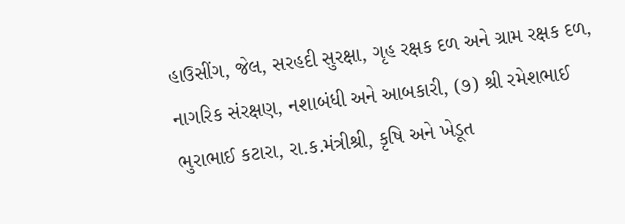હાઉસીંગ, જેલ, સરહદી સુરક્ષા, ગૃહ રક્ષક દળ અને ગ્રામ રક્ષક દળ, નાગરિક સંરક્ષણ, નશાબંધી અને આબકારી, (૭) શ્રી રમેશભાઈ ભુરાભાઈ કટારા, રા.ક.મંત્રીશ્રી, કૃષિ અને ખેડૂત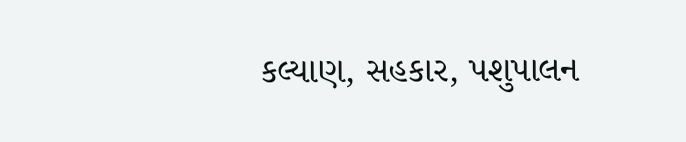કલ્યાણ, સહકાર, પશુપાલન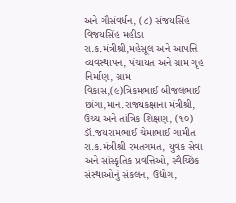અને ગૌસંવર્ધન, (૮) સંજયસિંહ વિજયસિંહ મહીડા રા.ક.મંત્રીશ્રી,મહેસૂલ અને આપત્તિ વ્યવસ્થાપન, પંચાયત અને ગ્રામ ગૃહ નિર્માણ, ગ્રામ વિકાસ,(૯)ત્રિકમભાઈ બીજલભાઈ છાંગા,માન.રાજ્યકક્ષાના મંત્રીશ્રી, ઉચ્ચ અને તાંત્રિક શિક્ષણ, (૧૦) ડૉ.જયરામભાઈ ચેમાભાઈ ગામીત રા.ક.મંત્રીશ્રી રમતગમત, યુવક સેવા અને સાંસ્કૃતિક પ્રવત્તિઓ, સ્વૈચ્છિક સંસ્થાઓનું સંકલન, ઉદ્યોગ,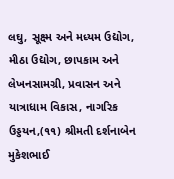લઘુ, સૂક્ષ્મ અને મધ્યમ ઉદ્યોગ, મીઠા ઉદ્યોગ, છાપકામ અને લેખનસામગ્રી, પ્રવાસન અને યાત્રાધામ વિકાસ, નાગરિક ઉડ્ડયન,(૧૧) શ્રીમતી દર્શનાબેન મુકેશભાઈ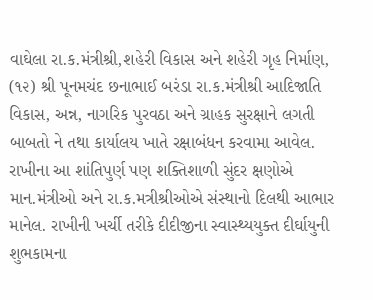વાઘેલા રા.ક.મંત્રીશ્રી,શહેરી વિકાસ અને શહેરી ગૃહ નિર્માણ, (૧૨) શ્રી પૂનમચંદ છનાભાઈ બરંડા રા.ક.મંત્રીશ્રી આદિજાતિ વિકાસ, અન્ન, નાગરિક પુરવઠા અને ગ્રાહક સુરક્ષાને લગતી બાબતો ને તથા કાર્યાલય ખાતે રક્ષાબંધન કરવામા આવેલ.
રાખીના આ શાંતિપુર્ણ પણ શક્તિશાળી સુંદર ક્ષણોએ માન.મંત્રીઓ અને રા.ક.મત્રીશ્રીઓએ સંસ્થાનો દિલથી આભાર માનેલ. રાખીની ખર્ચી તરીકે દીદીજીના સ્વાસ્થ્યયુક્ત દીર્ઘાયુની શુભકામના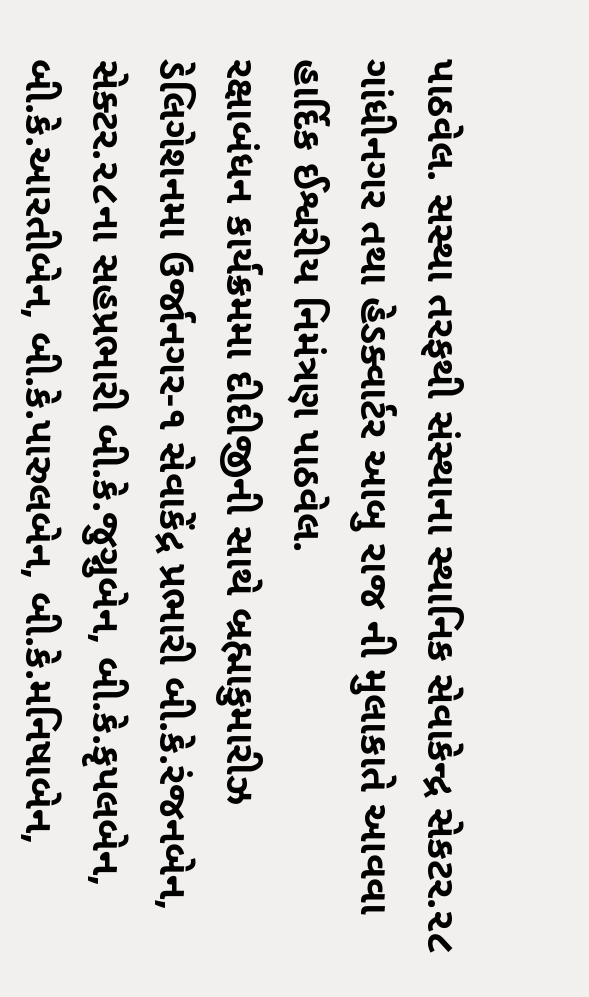પાઠવેલ. સસ્થા તરફથી સંસ્થાના સ્થાનિક સેવાકેન્દ્ર સેકટર.૨૮ ગાંધીનગર તથા હેડક્વાર્ટર આબુ રાજ ની મુલાકાતે આવવા હાર્દિક ઈશ્વરીય નિમંત્રણ પાઠવેલ.
રક્ષાબંધન કાર્યક્રમમા દીદીજીની સાથે બ્રહ્માકુમારીઝ ડેલિગેશનમા ઉર્જાનગર-૧ સેવાકેંદ્ર પ્રભારી બી.કે.રંજનબેન, સેક્ટર.૨૮ના સહપ્રભારી બી.કે.જુગ્નુબેન, બી.કે.કૃપલબેન, બી.કે.આરતીબેન, બી.કે.પારુલબેન, બી.કે.મનિષાબેન,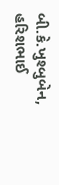બી.કે.ખુશ્બુબેન, હરિશભાઈ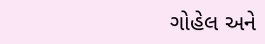ગોહેલ અને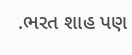.ભરત શાહ પણ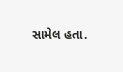સામેલ હતા.